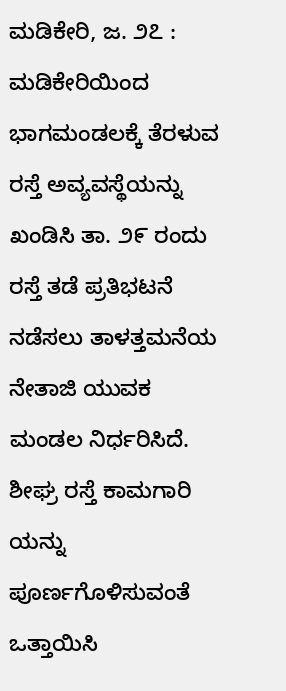ಮಡಿಕೇರಿ, ಜ. ೨೭ : ಮಡಿಕೇರಿಯಿಂದ ಭಾಗಮಂಡಲಕ್ಕೆ ತೆರಳುವ ರಸ್ತೆ ಅವ್ಯವಸ್ಥೆಯನ್ನು ಖಂಡಿಸಿ ತಾ. ೨೯ ರಂದು ರಸ್ತೆ ತಡೆ ಪ್ರತಿಭಟನೆ ನಡೆಸಲು ತಾಳತ್ತಮನೆಯ ನೇತಾಜಿ ಯುವಕ ಮಂಡಲ ನಿರ್ಧರಿಸಿದೆ. ಶೀಘ್ರ ರಸ್ತೆ ಕಾಮಗಾರಿ ಯನ್ನು ಪೂರ್ಣಗೊಳಿಸುವಂತೆ ಒತ್ತಾಯಿಸಿ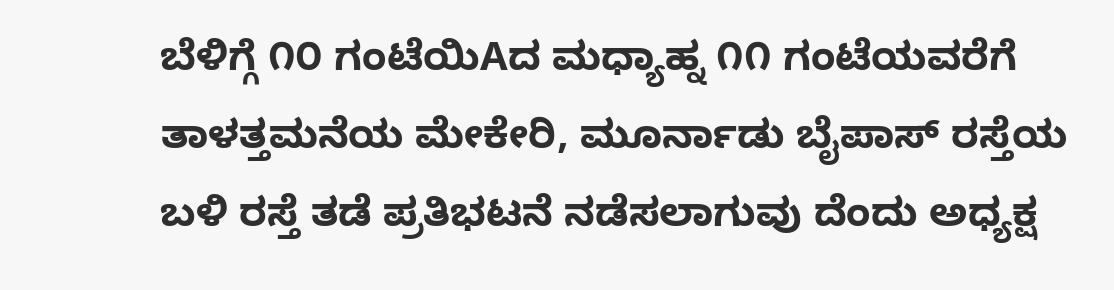ಬೆಳಿಗ್ಗೆ ೧೦ ಗಂಟೆಯಿAದ ಮಧ್ಯಾಹ್ನ ೧೧ ಗಂಟೆಯವರೆಗೆ ತಾಳತ್ತಮನೆಯ ಮೇಕೇರಿ, ಮೂರ್ನಾಡು ಬೈಪಾಸ್ ರಸ್ತೆಯ ಬಳಿ ರಸ್ತೆ ತಡೆ ಪ್ರತಿಭಟನೆ ನಡೆಸಲಾಗುವು ದೆಂದು ಅಧ್ಯಕ್ಷ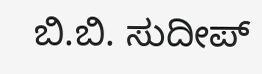ಬಿ.ಬಿ. ಸುದೀಪ್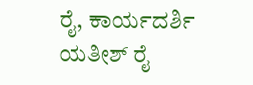ರೈ, ಕಾರ್ಯದರ್ಶಿ ಯತೀಶ್ ರೈ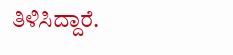ತಿಳಿಸಿದ್ದಾರೆ.